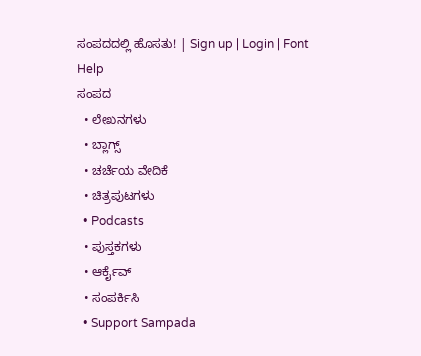ಸಂಪದದಲ್ಲಿ ಹೊಸತು! | Sign up | Login | Font Help
ಸಂಪದ
  • ಲೇಖನಗಳು
  • ಬ್ಲಾಗ್ಸ್
  • ಚರ್ಚೆಯ ವೇದಿಕೆ
  • ಚಿತ್ರಪುಟಗಳು
  • Podcasts
  • ಪುಸ್ತಕಗಳು
  • ಆರ್ಕೈವ್
  • ಸಂಪರ್ಕಿಸಿ
  • Support Sampada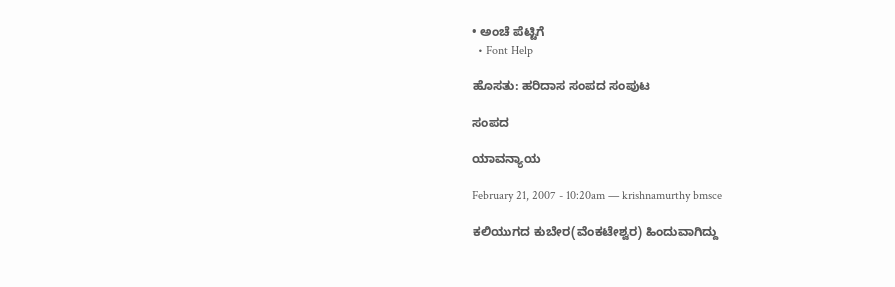• ಅಂಚೆ ಪೆಟ್ಟಿಗೆ
  • Font Help

ಹೊಸತು: ಹರಿದಾಸ ಸಂಪದ ಸಂಪುಟ

ಸಂಪದ

ಯಾವನ್ಯಾಯ

February 21, 2007 - 10:20am — krishnamurthy bmsce

ಕಲಿಯುಗದ ಕುಬೇರ(ವೆಂಕಟೇಶ್ವರ) ಹಿಂದುವಾಗಿದ್ದು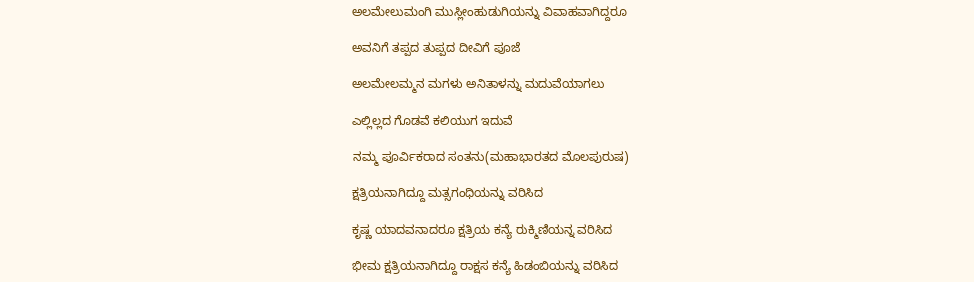ಅಲಮೇಲುಮಂಗಿ ಮುಸ್ಲೀಂಹುಡುಗಿಯನ್ನು ವಿವಾಹವಾಗಿದ್ದರೂ

ಅವನಿಗೆ ತಪ್ಪದ ತುಪ್ಪದ ದೀವಿಗೆ ಪೂಜೆ

ಅಲಮೇಲಮ್ಮನ ಮಗಳು ಅನಿತಾಳನ್ನು ಮದುವೆಯಾಗಲು

ಎಲ್ಲಿಲ್ಲದ ಗೊಡವೆ ಕಲಿಯುಗ ಇದುವೆ

ನಮ್ಮ ಪೂರ್ವಿಕರಾದ ಸಂತನು(ಮಹಾಭಾರತದ ಮೊಲಪುರುಷ)

ಕ್ಷತ್ರಿಯನಾಗಿದ್ದೂ ಮತ್ಸಗಂಧಿಯನ್ನು ವರಿಸಿದ

ಕೃಷ್ಣ ಯಾದವನಾದರೂ ಕ್ಷತ್ರಿಯ ಕನ್ಯೆ ರುಕ್ಮಿಣಿಯನ್ನ ವರಿಸಿದ

ಭೀಮ ಕ್ಷತ್ರಿಯನಾಗಿದ್ದೂ ರಾಕ್ಷಸ ಕನ್ಯೆ ಹಿಡಂಬಿಯನ್ನು ವರಿಸಿದ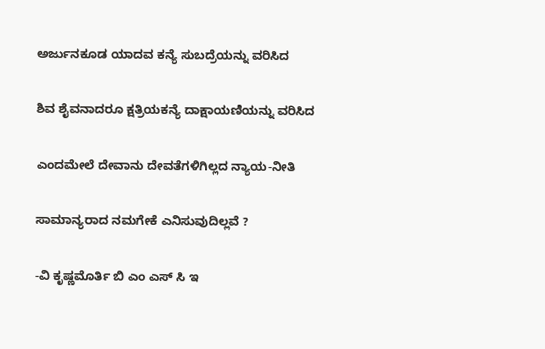ಅರ್ಜುನಕೂಡ ಯಾದವ ಕನ್ಯೆ ಸುಬದ್ರೆಯನ್ನು ವರಿಸಿದ

ಶಿವ ಶೈವನಾದರೂ ಕ್ಷತ್ರಿಯಕನ್ಯೆ ದಾಕ್ಷಾಯಣಿಯನ್ನು ವರಿಸಿದ

ಎಂದಮೇಲೆ ದೇವಾನು ದೇವತೆಗಳಿಗಿಲ್ಲದ ನ್ಯಾಯ-ನೀತಿ

ಸಾಮಾನ್ಯರಾದ ನಮಗೇಕೆ ಎನಿಸುವುದಿಲ್ಲವೆ ?

-ವಿ ಕೃಷ್ಣಮೊರ್ತಿ ಬಿ ಎಂ ಎಸ್ ಸಿ ಇ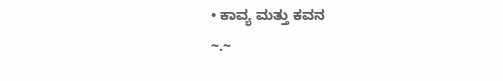• ಕಾವ್ಯ ಮತ್ತು ಕವನ
~.~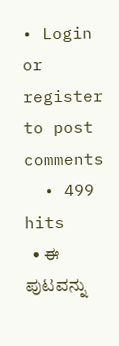• Login or register to post comments
  • 499 hits
  • ಈ ಪುಟವನ್ನು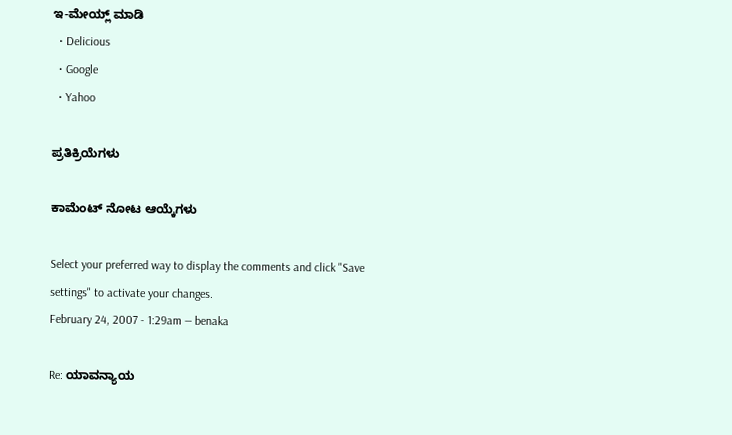ಇ-ಮೇಯ್ಲ್ ಮಾಡಿ
  • Delicious
  • Google
  • Yahoo

ಪ್ರತಿಕ್ರಿಯೆಗಳು

ಕಾಮೆಂಟ್ ನೋಟ ಆಯ್ಕೆಗಳು

Select your preferred way to display the comments and click "Save settings" to activate your changes.
February 24, 2007 - 1:29am — benaka

Re: ಯಾವನ್ಯಾಯ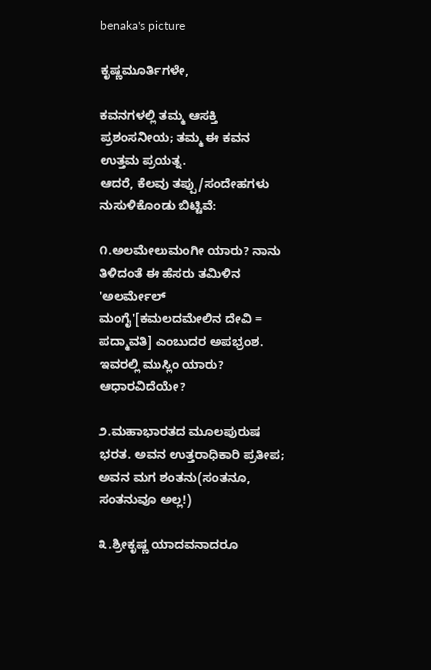benaka's picture

ಕೃಷ್ಣಮೂರ್ತಿಗಳೇ,

ಕವನಗಳಲ್ಲಿ ತಮ್ಮ ಆಸಕ್ತಿ ಪ್ರಶಂಸನೀಯ; ತಮ್ಮ ಈ ಕವನ ಉತ್ತಮ ಪ್ರಯತ್ನ.
ಆದರೆ, ಕೆಲವು ತಪ್ಪು/ಸಂದೇಹಗಳು ನುಸುಳಿಕೊಂಡು ಬಿಟ್ಟಿವೆ:

೧.ಅಲಮೇಲುಮಂಗೀ ಯಾರು? ನಾನು ತಿಳಿದಂತೆ ಈ ಹೆಸರು ತಮಿಳಿನ 'ಅಲರ್ಮೇಲ್ ಮಂಗೈ'[ಕಮಲದಮೇಲಿನ ದೇವಿ = ಪದ್ಮಾವತಿ] ಎಂಬುದರ ಅಪಭ್ರಂಶ. ಇವರಲ್ಲಿ ಮುಸ್ಲಿಂ ಯಾರು? ಆಧಾರವಿದೆಯೇ?

೨.ಮಹಾಭಾರತದ ಮೂಲಪುರುಷ ಭರತ. ಅವನ ಉತ್ತರಾಧಿಕಾರಿ ಪ್ರತೀಪ; ಅವನ ಮಗ ಶಂತನು(ಸಂತನೂ, ಸಂತನುವೂ ಅಲ್ಲ!)

೩.ಶ್ರೀಕೃಷ್ಣ ಯಾದವನಾದರೂ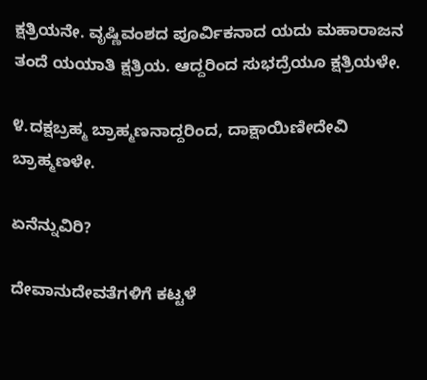ಕ್ಷತ್ರಿಯನೇ. ವೃಷ್ಣಿವಂಶದ ಪೂರ್ವಿಕನಾದ ಯದು ಮಹಾರಾಜನ ತಂದೆ ಯಯಾತಿ ಕ್ಷತ್ರಿಯ. ಆದ್ದರಿಂದ ಸುಭದ್ರೆಯೂ ಕ್ಷತ್ರಿಯಳೇ.

೪.ದಕ್ಷಬ್ರಹ್ಮ ಬ್ರಾಹ್ಮಣನಾದ್ದರಿಂದ, ದಾಕ್ಷಾಯಿಣೀದೇವಿ ಬ್ರಾಹ್ಮಣಳೇ.

ಏನೆನ್ನುವಿರಿ?

ದೇವಾನುದೇವತೆಗಳಿಗೆ ಕಟ್ಟಳೆ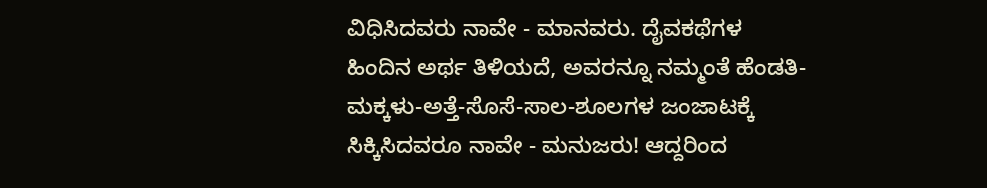ವಿಧಿಸಿದವರು ನಾವೇ - ಮಾನವರು. ದೈವಕಥೆಗಳ ಹಿಂದಿನ ಅರ್ಥ ತಿಳಿಯದೆ, ಅವರನ್ನೂ ನಮ್ಮಂತೆ ಹೆಂಡತಿ-ಮಕ್ಕಳು-ಅತ್ತೆ-ಸೊಸೆ-ಸಾಲ-ಶೂಲಗಳ ಜಂಜಾಟಕ್ಕೆ ಸಿಕ್ಕಿಸಿದವರೂ ನಾವೇ - ಮನುಜರು! ಆದ್ದರಿಂದ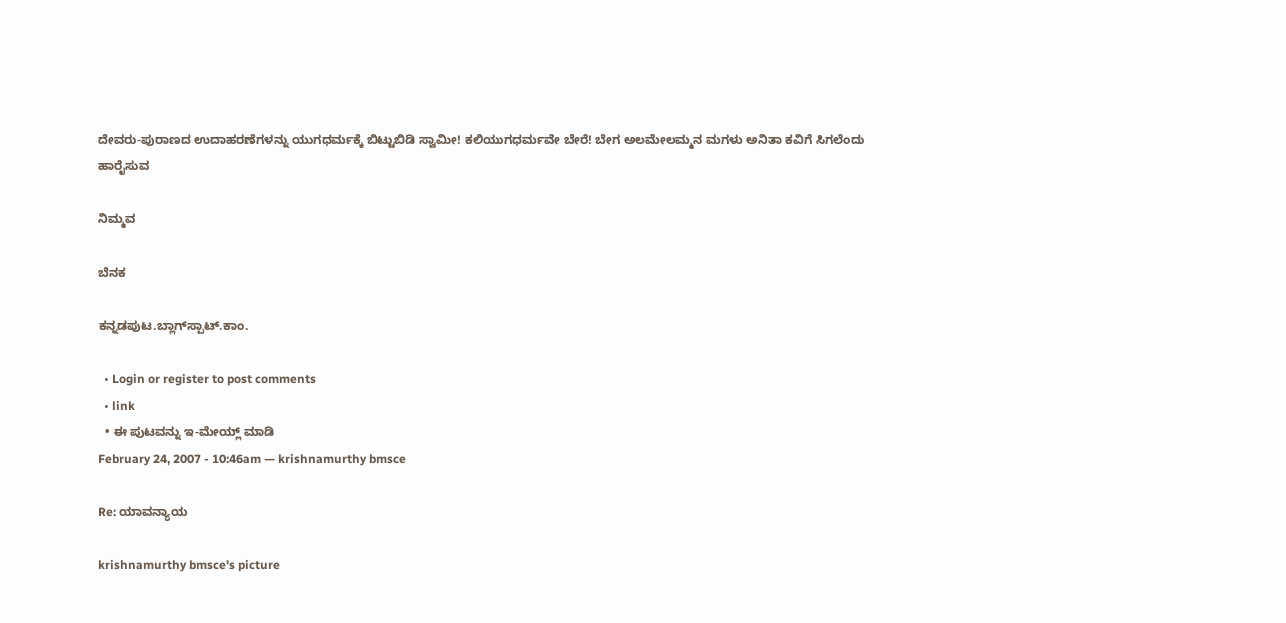ದೇವರು-ಪುರಾಣದ ಉದಾಹರಣೆಗಳನ್ನು ಯುಗಧರ್ಮಕ್ಕೆ ಬಿಟ್ಟುಬಿಡಿ ಸ್ವಾಮೀ! ಕಲಿಯುಗಧರ್ಮವೇ ಬೇರೆ! ಬೇಗ ಅಲಮೇಲಮ್ಮನ ಮಗಳು ಅನಿತಾ ಕವಿಗೆ ಸಿಗಲೆಂದು ಹಾರೈಸುವ

ನಿಮ್ಮವ

ಬೆನಕ

ಕನ್ನಡಪುಟ.ಬ್ಲಾಗ್‍ಸ್ಪಾಟ್.ಕಾಂ.

  • Login or register to post comments
  • link
  • ಈ ಪುಟವನ್ನು ಇ-ಮೇಯ್ಲ್ ಮಾಡಿ
February 24, 2007 - 10:46am — krishnamurthy bmsce

Re: ಯಾವನ್ಯಾಯ

krishnamurthy bmsce's picture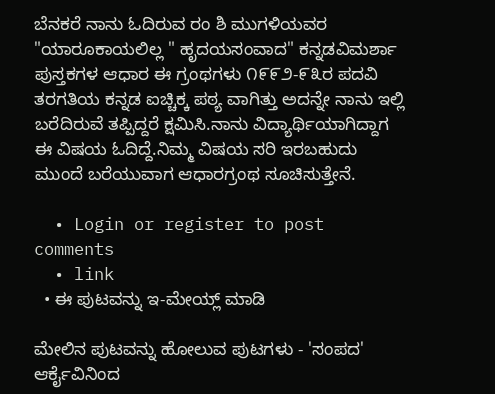ಬೆನಕರೆ ನಾನು ಓದಿರುವ ರಂ ಶಿ ಮುಗಳಿಯವರ "ಯಾರೂಕಾಯಲಿಲ್ಲ " ಹೃದಯಸಂವಾದ" ಕನ್ನಡವಿಮರ್ಶಾ ಪುಸ್ತಕಗಳ ಆಧಾರ ಈ ಗ್ರಂಥಗಳು ೧೯೯೨-೯೩ರ ಪದವಿ ತರಗತಿಯ ಕನ್ನಡ ಐಚ್ಚಿಕ್ಕ ಪಠ್ಯ ವಾಗಿತ್ತು ಅದನ್ನೇ ನಾನು ಇಲ್ಲಿ ಬರೆದಿರುವೆ ತಪ್ಪಿದ್ದರೆ ಕ್ಷಮಿಸಿ.ನಾನು ವಿದ್ಯಾರ್ಥಿಯಾಗಿದ್ದಾಗ ಈ ವಿಷಯ ಓದಿದ್ದೆ.ನಿಮ್ಮ ವಿಷಯ ಸರಿ ಇರಬಹುದು ಮುಂದೆ ಬರೆಯುವಾಗ ಆಧಾರಗ್ರಂಥ ಸೂಚಿಸುತ್ತೇನೆ.

  • Login or register to post comments
  • link
  • ಈ ಪುಟವನ್ನು ಇ-ಮೇಯ್ಲ್ ಮಾಡಿ

ಮೇಲಿನ ಪುಟವನ್ನು ಹೋಲುವ ಪುಟಗಳು - 'ಸಂಪದ' ಆರ್ಕೈವಿನಿಂದ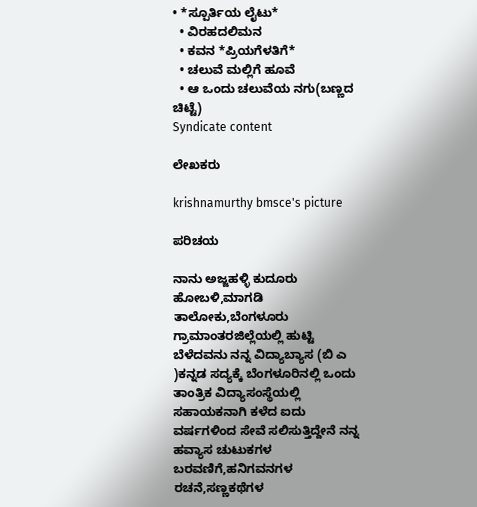• *ಸ್ಪೂರ್ತಿಯ ಲೈಟು*
  • ವಿರಹದಲಿಮನ
  • ಕವನ *ಪ್ರಿಯಗೆಳತಿಗೆ*
  • ಚಲುವೆ ಮಲ್ಲಿಗೆ ಹೂವೆ
  • ಆ ಒಂದು ಚಲುವೆಯ ನಗು(ಬಣ್ಣದ ಚಿಟ್ಟೆ)
Syndicate content

ಲೇಖಕರು

krishnamurthy bmsce's picture

ಪರಿಚಯ

ನಾನು ಅಜ್ಜಹಳ್ಳಿ ಕುದೂರು ಹೋಬಳಿ,ಮಾಗಡಿ ತಾಲೋಕು,ಬೆಂಗಳೂರು ಗ್ರಾಮಾಂತರಜಿಲ್ಲೆಯಲ್ಲಿ ಹುಟ್ಟಿ ಬೆಳೆದವನು ನನ್ನ ವಿದ್ಯಾಬ್ಯಾಸ (ಬಿ ಎ )ಕನ್ನಡ ಸದ್ಯಕ್ಕೆ ಬೆಂಗಳೂರಿನಲ್ಲಿ ಒಂದು ತಾಂತ್ರಿಕ ವಿದ್ಯಾಸಂಸ್ಥೆಯಲ್ಲಿ
ಸಹಾಯಕನಾಗಿ ಕಳೆದ ಐದು ವರ್ಷಗಳಿಂದ ಸೇವೆ ಸಲಿಸುತ್ತಿದ್ದೇನೆ ನನ್ನ ಹವ್ಯಾಸ ಚುಟುಕಗಳ ಬರವಣಿಗೆ,ಹನಿಗವನಗಳ ರಚನೆ,ಸಣ್ಣಕಥೆಗಳ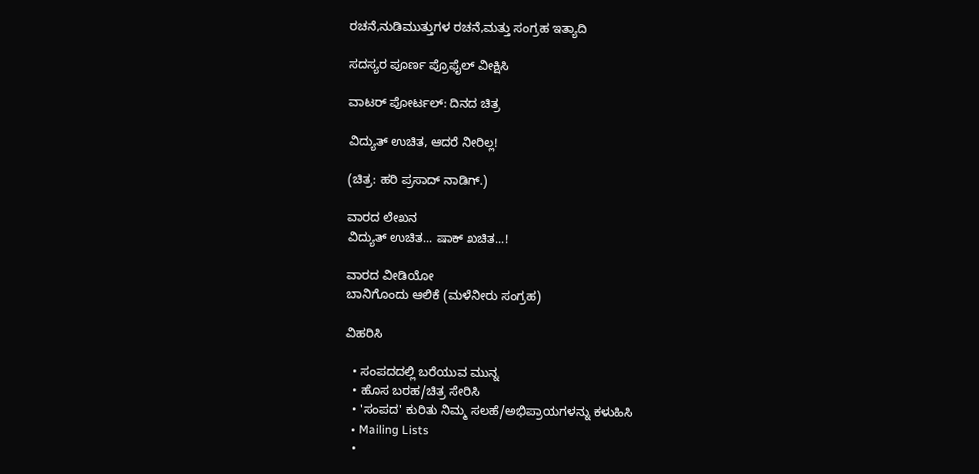ರಚನೆ,ನುಡಿಮುತ್ತುಗಳ ರಚನೆ,ಮತ್ತು ಸಂಗ್ರಹ ಇತ್ಯಾದಿ

ಸದಸ್ಯರ ಪೂರ್ಣ ಪ್ರೊಫೈಲ್ ವೀಕ್ಷಿಸಿ

ವಾಟರ್ ಪೋರ್ಟಲ್: ದಿನದ ಚಿತ್ರ

ವಿದ್ಯುತ್ ಉಚಿತ, ಆದರೆ ನೀರಿಲ್ಲ!

(ಚಿತ್ರ: ಹರಿ ಪ್ರಸಾದ್ ನಾಡಿಗ್.)

ವಾರದ ಲೇಖನ
ವಿದ್ಯುತ್ ಉಚಿತ... ಷಾಕ್ ಖಚಿತ...!

ವಾರದ ವೀಡಿಯೋ
ಬಾನಿಗೊಂದು ಆಲಿಕೆ (ಮಳೆನೀರು ಸಂಗ್ರಹ)

ವಿಹರಿಸಿ

  • ಸಂಪದದಲ್ಲಿ ಬರೆಯುವ ಮುನ್ನ
  • ಹೊಸ ಬರಹ/ಚಿತ್ರ ಸೇರಿಸಿ
  • 'ಸಂಪದ' ಕುರಿತು ನಿಮ್ಮ ಸಲಹೆ/ಅಭಿಪ್ರಾಯಗಳನ್ನು ಕಳುಹಿಸಿ
  • Mailing Lists
  •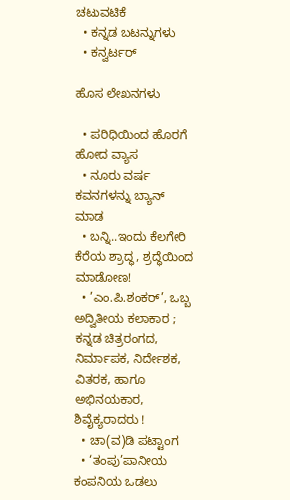ಚಟುವಟಿಕೆ
  • ಕನ್ನಡ ಬಟನ್ನುಗಳು
  • ಕನ್ವರ್ಟರ್

ಹೊಸ ಲೇಖನಗಳು

  • ಪರಿಧಿಯಿಂದ ಹೊರಗೆ ಹೋದ ವ್ಯಾಸ
  • ನೂರು ವರ್ಷ ಕವನಗಳನ್ನು ಬ್ಯಾನ್ ಮಾಡ
  • ಬನ್ನಿ..ಇಂದು ಕೆಲಗೇರಿ ಕೆರೆಯ ಶ್ರಾದ್ಧ, ಶ್ರದ್ಧೆಯಿಂದ ಮಾಡೋಣ!
  • ’ಎಂ.ಪಿ.ಶಂಕರ್’, ಒಬ್ಬ ಅದ್ವಿತೀಯ ಕಲಾಕಾರ ; ಕನ್ನಡ ಚಿತ್ರರಂಗದ, ನಿರ್ಮಾಪಕ, ನಿರ್ದೇಶಕ, ವಿತರಕ, ಹಾಗೂ ಅಭಿನಯಕಾರ, ಶಿವೈಕ್ಯರಾದರು !
  • ಚಾ(ವ)ಡಿ ಪಟ್ಟಾಂಗ
  • ‘ತಂಪು’ಪಾನೀಯ ಕಂಪನಿಯ ಒಡಲು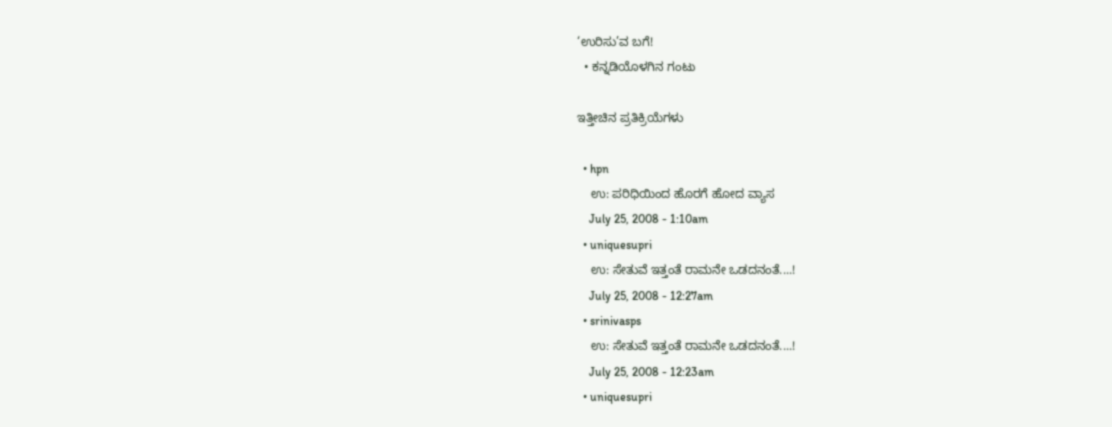‘ಉರಿಸು’ವ ಬಗೆ!
  • ಕನ್ನಡಿಯೊಳಗಿನ ಗಂಟು

ಇತ್ತೀಚಿನ ಪ್ರತಿಕ್ರಿಯೆಗಳು

  • hpn
    ಉ: ಪರಿಧಿಯಿಂದ ಹೊರಗೆ ಹೋದ ವ್ಯಾಸ
    July 25, 2008 - 1:10am
  • uniquesupri
    ಉ: ಸೇತುವೆ ಇತ್ತಂತೆ ರಾಮನೇ ಒಡದನಂತೆ....!
    July 25, 2008 - 12:27am
  • srinivasps
    ಉ: ಸೇತುವೆ ಇತ್ತಂತೆ ರಾಮನೇ ಒಡದನಂತೆ....!
    July 25, 2008 - 12:23am
  • uniquesupri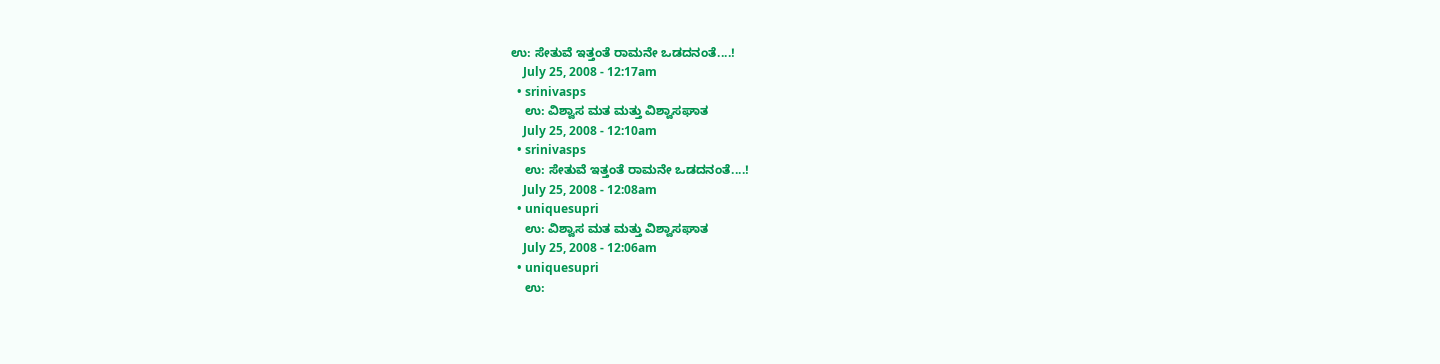ಉ: ಸೇತುವೆ ಇತ್ತಂತೆ ರಾಮನೇ ಒಡದನಂತೆ....!
    July 25, 2008 - 12:17am
  • srinivasps
    ಉ: ವಿಶ್ವಾಸ ಮತ ಮತ್ತು ವಿಶ್ವಾಸಘಾತ
    July 25, 2008 - 12:10am
  • srinivasps
    ಉ: ಸೇತುವೆ ಇತ್ತಂತೆ ರಾಮನೇ ಒಡದನಂತೆ....!
    July 25, 2008 - 12:08am
  • uniquesupri
    ಉ: ವಿಶ್ವಾಸ ಮತ ಮತ್ತು ವಿಶ್ವಾಸಘಾತ
    July 25, 2008 - 12:06am
  • uniquesupri
    ಉ: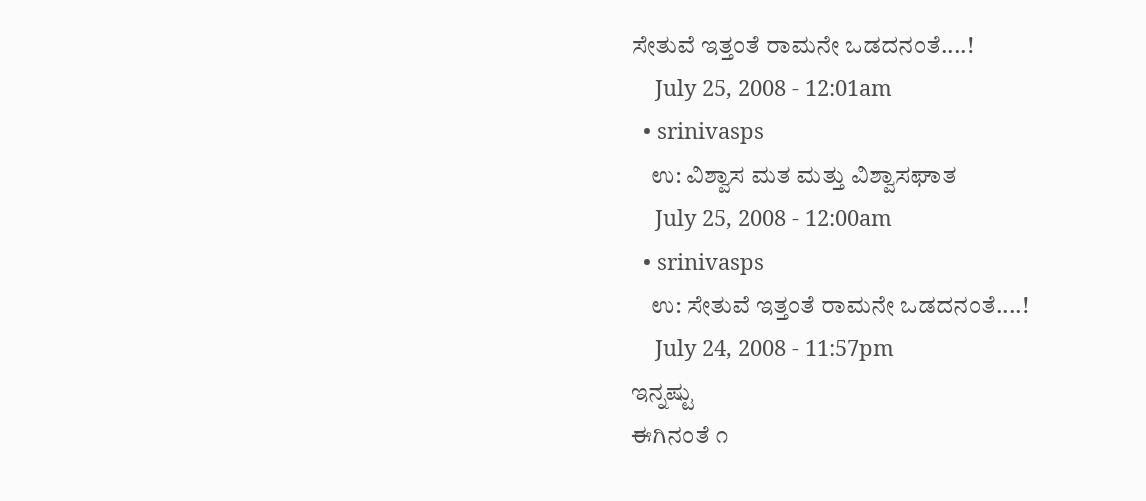ಸೇತುವೆ ಇತ್ತಂತೆ ರಾಮನೇ ಒಡದನಂತೆ....!
    July 25, 2008 - 12:01am
  • srinivasps
    ಉ: ವಿಶ್ವಾಸ ಮತ ಮತ್ತು ವಿಶ್ವಾಸಘಾತ
    July 25, 2008 - 12:00am
  • srinivasps
    ಉ: ಸೇತುವೆ ಇತ್ತಂತೆ ರಾಮನೇ ಒಡದನಂತೆ....!
    July 24, 2008 - 11:57pm
ಇನ್ನಷ್ಟು
ಈಗಿನಂತೆ ೧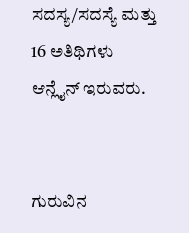ಸದಸ್ಯ/ಸದಸ್ಯೆ ಮತ್ತು 16 ಅತಿಥಿಗಳು ಆನ್ಲೈನ್ ಇರುವರು.


ಗುರುವಿನ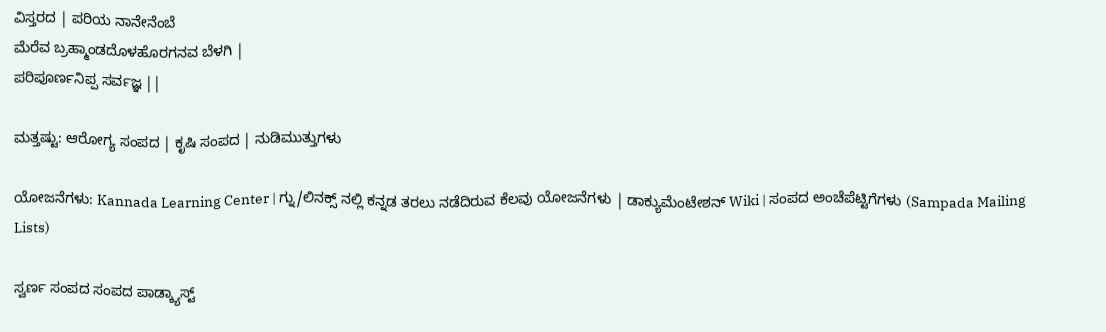ವಿಸ್ತರದ | ಪರಿಯ ನಾನೇನೆಂಬೆ
ಮೆರೆವ ಬ್ರಹ್ಮಾಂಡದೊಳಹೊರಗನವ ಬೆಳಗಿ |
ಪರಿಪೂರ್ಣನಿಪ್ಪ ಸರ್ವಜ್ಞ ||

ಮತ್ತಷ್ಟು: ಆರೋಗ್ಯ ಸಂಪದ | ಕೃಷಿ ಸಂಪದ | ನುಡಿಮುತ್ತುಗಳು

ಯೋಜನೆಗಳು: Kannada Learning Center | ಗ್ನು/ಲಿನಕ್ಸ್ ನಲ್ಲಿ ಕನ್ನಡ ತರಲು ನಡೆದಿರುವ ಕೆಲವು ಯೋಜನೆಗಳು | ಡಾಕ್ಯುಮೆಂಟೇಶನ್ Wiki | ಸಂಪದ ಅಂಚೆಪೆಟ್ಟಿಗೆಗಳು (Sampada Mailing Lists)

ಸ್ವರ್ಣ ಸಂಪದ ಸಂಪದ ಪಾಡ್ಕ್ಯಾಸ್ಟ್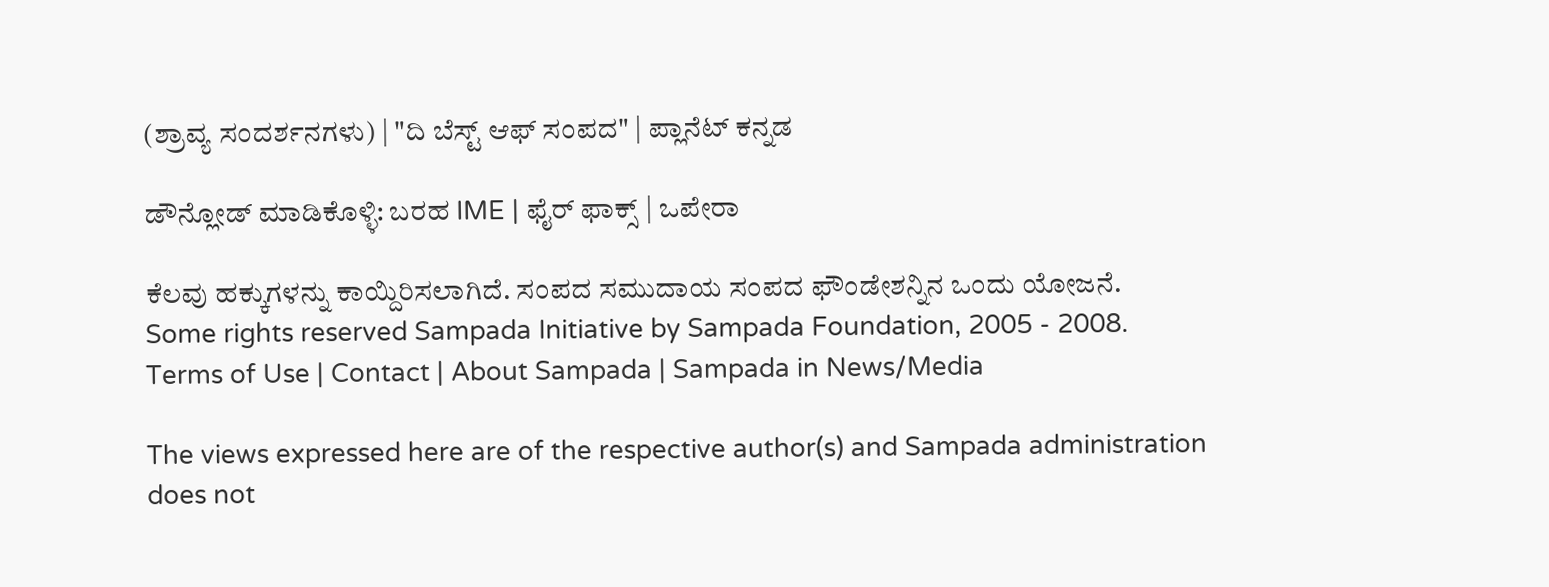(ಶ್ರಾವ್ಯ ಸಂದರ್ಶನಗಳು) | "ದಿ ಬೆಸ್ಟ್ ಆಫ್ ಸಂಪದ" | ಪ್ಲಾನೆಟ್ ಕನ್ನಡ

ಡೌನ್ಲೋಡ್ ಮಾಡಿಕೊಳ್ಳಿ: ಬರಹ IME | ಫೈರ್ ಫಾಕ್ಸ್ | ಒಪೇರಾ

ಕೆಲವು ಹಕ್ಕುಗಳನ್ನು ಕಾಯ್ದಿರಿಸಲಾಗಿದೆ. ಸಂಪದ ಸಮುದಾಯ ಸಂಪದ ಫೌಂಡೇಶನ್ನಿನ ಒಂದು ಯೋಜನೆ.
Some rights reserved Sampada Initiative by Sampada Foundation, 2005 - 2008.
Terms of Use | Contact | About Sampada | Sampada in News/Media

The views expressed here are of the respective author(s) and Sampada administration does not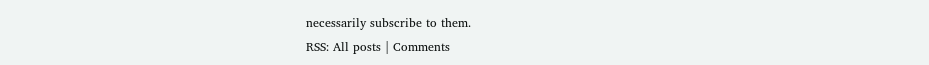necessarily subscribe to them.
RSS: All posts | Comments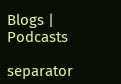Blogs | Podcasts

separator